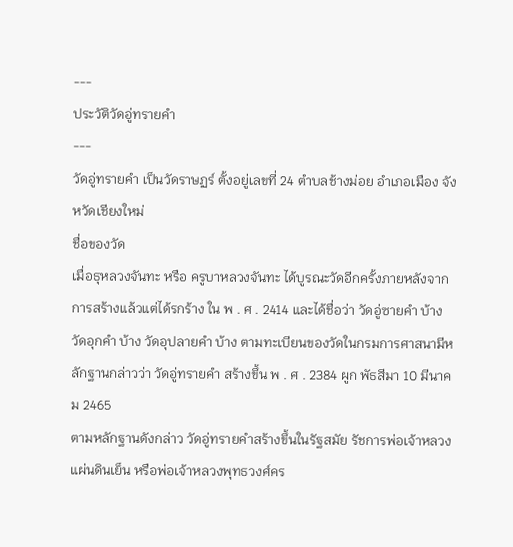---
ประวัติวัดอู่ทรายคำ
---
วัดอู่ทรายคำ เป็นวัดราษฏร์ ตั้งอยู่เลขที่ 24 ตำบลช้างม่อย อำเภอเมือง จังหวัดเชียงใหม่
ชื่อของวัด
เมื่อธุหลวงจันทะ หรือ ครูบาหลวงจันทะ ได้บูรณะวัดอีกครั้งภายหลังจากการสร้างแล้วแต่ได้รกร้าง ใน พ . ศ . 2414 และได้ชื่อว่า วัดอู่ซายคำ บ้าง วัดอุกคำ บ้าง วัดอุปลายคำ บ้าง ตามทะเบียนของวัดในกรมการศาสนามีหลักฐานกล่าวว่า วัดอู่ทรายคำ สร้างขึ้น พ . ศ . 2384 ผูก พัธสีมา 10 มีนาคม 2465
ตามหลักฐานดังกล่าว วัดอู่ทรายคำสร้างขึ้นในรัฐสมัย รัชการพ่อเจ้าหลวงแผ่นดินเย็น หรือพ่อเจ้าหลวงพุทธวงศ์คร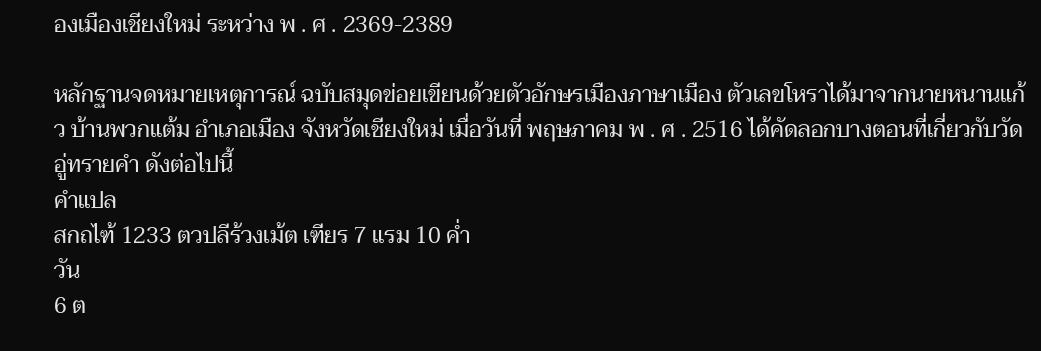องเมืองเชียงใหม่ ระหว่าง พ . ศ . 2369-2389

หลักฐานจดหมายเหตุการณ์ ฉบับสมุดข่อยเขียนด้วยตัวอักษรเมืองภาษาเมือง ตัวเลขโหราได้มาจากนายหนานแก้ว บ้านพวกแต้ม อำเภอเมือง จังหวัดเชียงใหม่ เมื่อวันที่ พฤษภาคม พ . ศ . 2516 ได้คัดลอกบางตอนที่เกี่ยวกับวัดอู่ทรายคำ ดังต่อไปนี้
คำแปล
สกถไฑ้ 1233 ตวปลีร้วงเม้ต เฑียร 7 แรม 10 ค่ำ
วัน
6 ต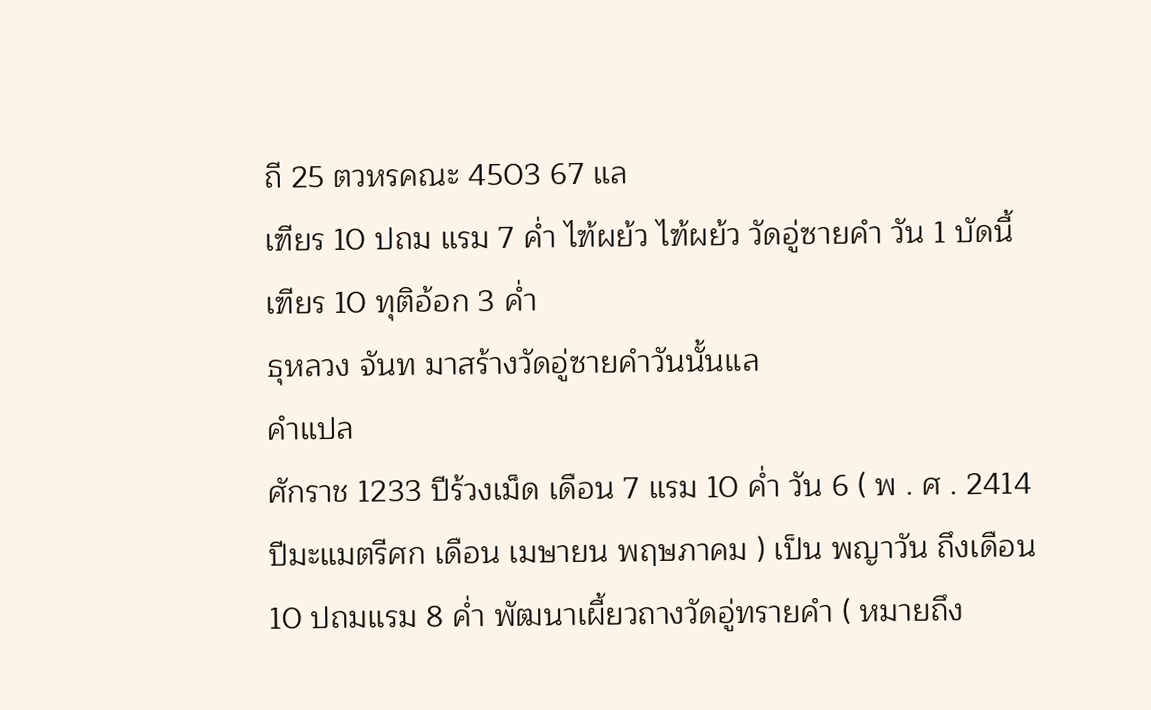ถี 25 ตวหรคณะ 4503 67 แล
เฑียร 10 ปถม แรม 7 ค่ำ ไฑ้ผย้ว ไฑ้ผย้ว วัดอู่ซายคำ วัน 1 บัดนี้
เฑียร 10 ทุติอ้อก 3 ค่ำ
ธุหลวง จันท มาสร้างวัดอู่ซายคำวันนั้นแล
คำแปล
ศักราช 1233 ปีร้วงเม็ด เดือน 7 แรม 10 ค่ำ วัน 6 ( พ . ศ . 2414 ปีมะแมตรีศก เดือน เมษายน พฤษภาคม ) เป็น พญาวัน ถึงเดือน 10 ปถมแรม 8 ค่ำ พัฒนาเผี้ยวถางวัดอู่ทรายคำ ( หมายถึง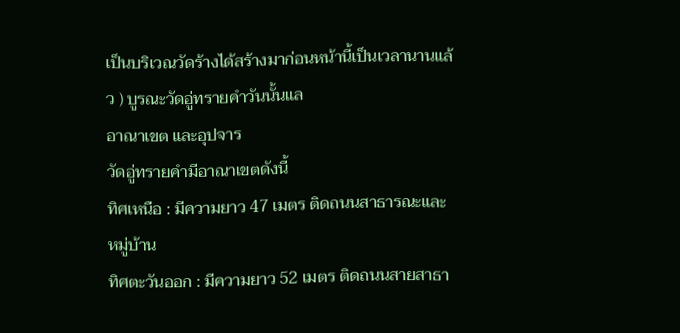เป็นบริเวณวัดร้างได้สร้างมาก่อนหน้านี้เป็นเวลานานแล้ว ) บูรณะวัดอู่ทรายคำวันนั้นแล
อาณาเขต และอุปจาร
วัดอู่ทรายคำมีอาณาเขตดังนี้
ทิศเหนือ : มีความยาว 47 เมตร ติดถนนสาธารณะและหมู่บ้าน
ทิศตะวันออก : มีความยาว 52 เมตร ติดถนนสายสาธา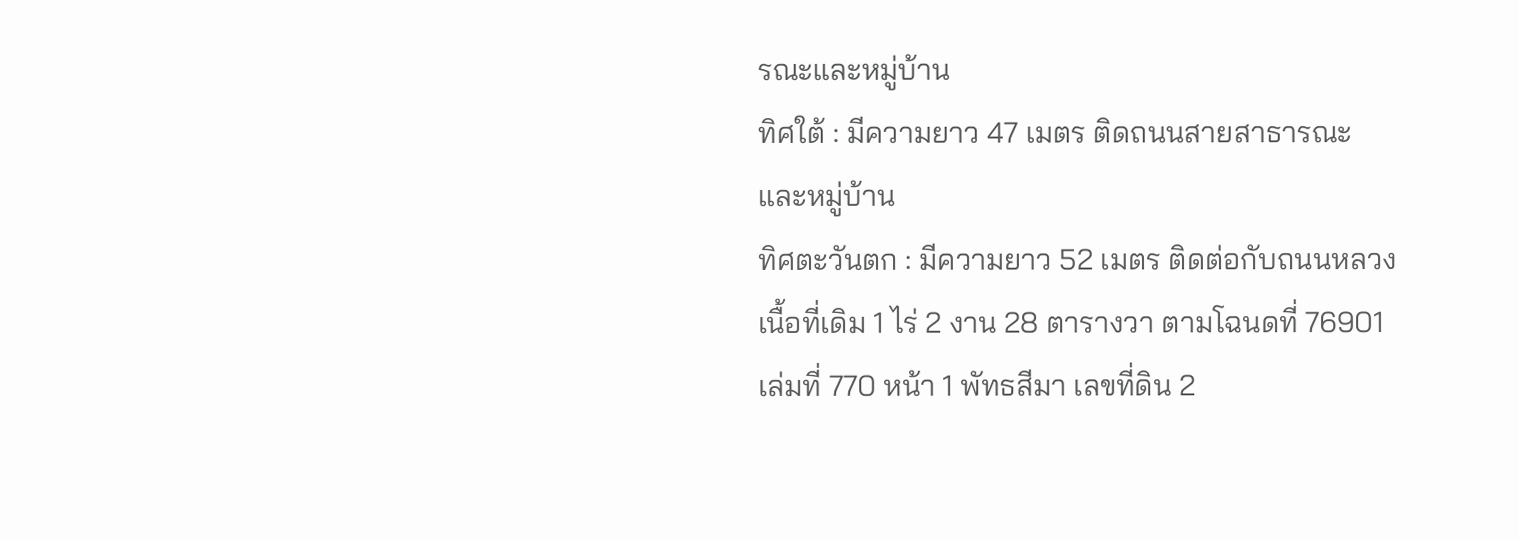รณะและหมู่บ้าน
ทิศใต้ : มีความยาว 47 เมตร ติดถนนสายสาธารณะและหมู่บ้าน
ทิศตะวันตก : มีความยาว 52 เมตร ติดต่อกับถนนหลวง
เนื้อที่เดิม 1 ไร่ 2 งาน 28 ตารางวา ตามโฉนดที่ 76901 เล่มที่ 770 หน้า 1 พัทธสีมา เลขที่ดิน 2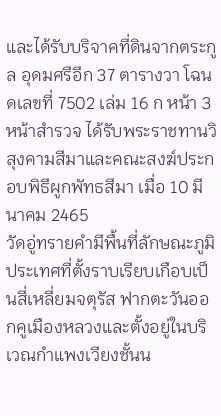และได้รับบริจาคที่ดินจากตระกูล อุดมศรีอีก 37 ตารางวา โฉนดเลขที่ 7502 เล่ม 16 ก หน้า 3 หน้าสำรวจ ได้รับพระราชทานวิสุงคามสีมาและคณะสงฆ์ประกอบพิธีผูกพัทธสีมา เมื่อ 10 มีนาคม 2465
วัดอู่ทรายคำมีพื้นที่ลักษณะภูมิประเทศที่ตั้งราบเรียบเกือบเป็นสี่เหลี่ยมจตุรัส ฟากตะวันออกคูเมืองหลวงและตั้งอยู่ในบริเวณกำแพงเวียงชั้นน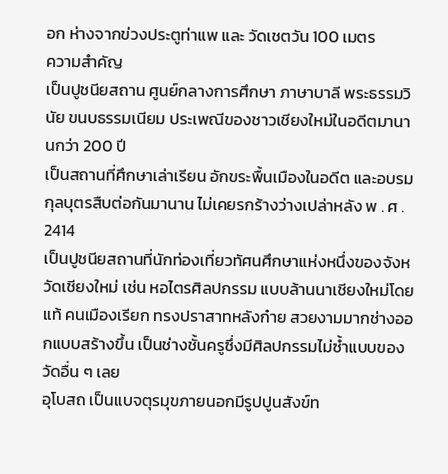อก ห่างจากข่วงประตูท่าแพ และ วัดเชตวัน 100 เมตร
ความสำคัญ
เป็นปูชนียสถาน ศูนย์กลางการศึกษา ภาษาบาลี พระธรรมวินัย ขนบธรรมเนียม ประเพณีของชาวเชียงใหม่ในอดีตมานานกว่า 200 ปี
เป็นสถานที่ศึกษาเล่าเรียน อักขระพื้นเมืองในอดีต และอบรมกุลบุตรสืบต่อกันมานาน ไม่เคยรกร้างว่างเปล่าหลัง พ . ศ . 2414
เป็นปูชนียสถานที่นักท่องเที่ยวทัศนศึกษาแห่งหนึ่งของจังหวัดเชียงใหม่ เช่น หอไตรศิลปกรรม แบบล้านนาเชียงใหม่โดยแท้ คนเมืองเรียก ทรงปราสาทหลังก๋าย สวยงามมากช่างออกแบบสร้างขึ้น เป็นช่างชั้นครูซึ่งมีศิลปกรรมไม่ซ้ำแบบของวัดอื่น ๆ เลย
อุโบสถ เป็นแบจตุรมุขภายนอกมีรูปปูนสังข์ท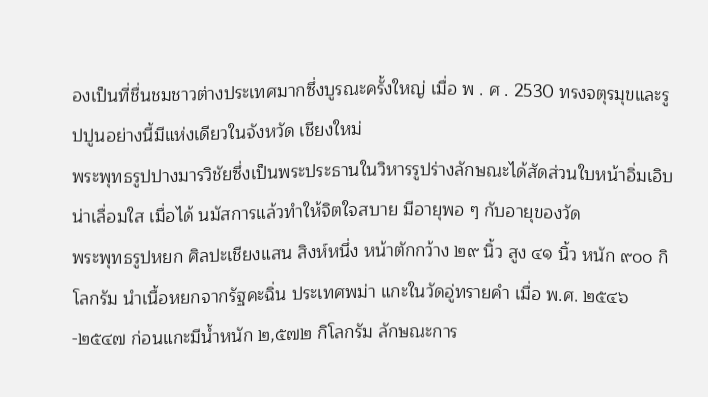องเป็นที่ชื่นชมชาวต่างประเทศมากซึ่งบูรณะครั้งใหญ่ เมื่อ พ . ศ . 2530 ทรงจตุรมุขและรูปปูนอย่างนี้มีแห่งเดียวในจังหวัด เชียงใหม่
พระพุทธรูปปางมารวิชัยซึ่งเป็นพระประธานในวิหารรูปร่างลักษณะได้สัดส่วนใบหน้าอิ่มเอิบ น่าเลื่อมใส เมื่อได้ นมัสการแล้วทำให้จิตใจสบาย มีอายุพอ ๆ กับอายุของวัด
พระพุทธรูปหยก ศิลปะเชียงแสน สิงห์หนึ่ง หน้าตักกว้าง ๒๙ นิ้ว สูง ๔๑ นิ้ว หนัก ๙๐๐ กิโลกรัม นำเนื้อหยกจากรัฐคะฉิ่น ประเทศพม่า แกะในวัดอู่ทรายคำ เมื่อ พ.ศ. ๒๕๔๖-๒๕๔๗ ก่อนแกะมีน้ำหนัก ๒,๕๗๒ กิโลกรัม ลักษณะการ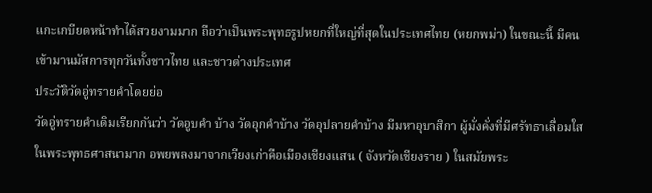แกะเกบียดหน้าทำได้สวยงามมาก ถือว่าเป็นพระพุทธรูปหยกที่ใหญ่ที่สุดในประเทศไทย (หยกพม่า) ในขณะนี้ มีคนเข้ามานมัสการทุกวันทั้งชาวไทย และชาวต่างประเทศ
ประวัติวัดอู่ทรายคำโดยย่อ
วัดอู่ทรายคำเดิมเรียกกันว่า วัดอูบคำ บ้าง วัดอุกคำบ้าง วัดอุปลายคำบ้าง มีมหาอุบาสิกา ผู้มั่งคั่งที่มีศรัทธาเลื่อมใสในพระพุทธศาสนามาก อพยพลงมาจากเวียงเก่าคือเมืองเชียงแสน ( จังหวัดเชียงราย ) ในสมัยพระ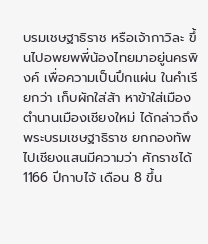บรมเชษฐาธิราช หรือเจ้ากาวิละ ขึ้นไปอพยพพี่น้องไทยมาอยู่นครพิงค์ เพื่อความเป็นปึกแผ่น ในคำเรียกว่า เก็บผักใส่ส้า หาข้าใส่เมือง
ตำนานเมืองเชียงใหม่ ได้กล่าวถึง พระบรมเชษฐาธิราช ยกกองทัพไปเชียงแสนมีความว่า ศักราชได้ 1166 ปีกาบไจ้ เดือน 8 ขึ้น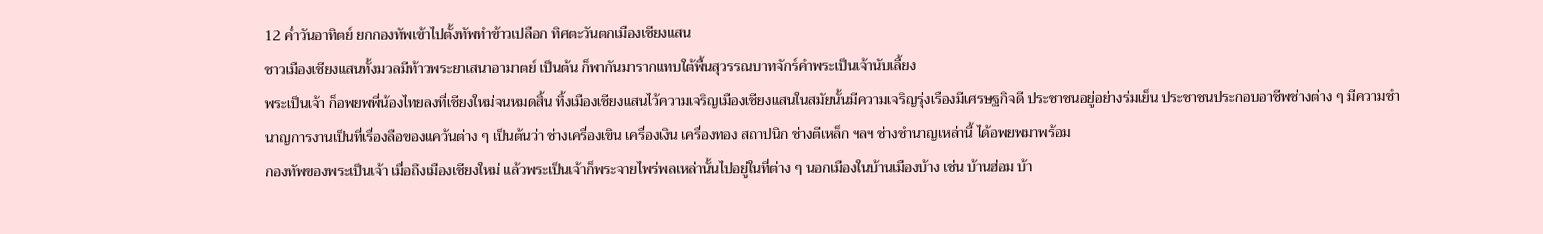12 ค่ำวันอาทิตย์ ยกกองทัพเข้าไปตั้งทัพทำข้าวเปลือก ทิศตะวันตกเมืองเชียงแสน
ชาวเมืองเชียงแสนทั้งมวลมีท้าวพระยาเสนาอามาตย์ เป็นต้น ก็พากันมารากแทบใต้พื้นสุวรรณบาทจักร์คำพระเป็นเจ้านับเลี้ยง
พระเป็นเจ้า ก็อพยพพี่น้องไทยลงที่เชียงใหม่จนหมดสิ้น ทิ้งเมืองเชียงแสนไว้ความเจริญเมืองเชียงแสนในสมัยนั้นมีความเจริญรุ่งเรืองมีเศรษฐกิจดี ประชาชนอยู่อย่างร่มเย็น ประชาชนประกอบอาชีพช่างต่าง ๆ มีความชำนาญการงานเป็นที่เรื่องลือของแคว้นต่าง ๆ เป็นต้นว่า ช่างเครื่องเขิน เครื่องเงิน เครื่องทอง สถาปนิก ช่างตีเหล็ก ฯลฯ ช่างชำนาญเหล่านี้ ได้อพยพมาพร้อม
กองทัพของพระเป็นเจ้า เมื่อถึงเมืองเชียงใหม่ แล้วพระเป็นเจ้าก็พระจายไพร่พลเหล่านั้นไปอยู่ในที่ต่าง ๆ นอกเมืองในบ้านเมืองบ้าง เช่น บ้านฮ่อม บ้า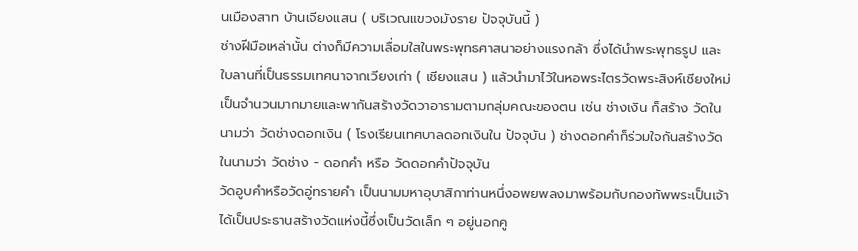นเมืองสาท บ้านเจียงแสน ( บริเวณแขวงมังราย ปัจจุบันนี้ )
ช่างฝีมือเหล่านั้น ต่างก็มีความเลื่อมใสในพระพุทธศาสนาอย่างแรงกล้า ซึ่งได้นำพระพุทธรูป และใบลานที่เป็นธรรมเทศนาจากเวียงเก่า ( เชียงแสน ) แล้วนำมาไว้ในหอพระไตรวัดพระสิงห์เชียงใหม่ เป็นจำนวนมากมายและพากันสร้างวัดวาอารามตามกลุ่มคณะของตน เช่น ช่างเงิน ก็สร้าง วัดในนามว่า วัดช่างดอกเงิน ( โรงเรียนเทศบาลดอกเงินใน ปัจจุบัน ) ช่างดอกคำก็ร่วมใจกันสร้างวัดในนามว่า วัดช่าง - ดอกคำ หรือ วัดดอกคำปัจจุบัน
วัดอูบคำหรือวัดอู่ทรายคำ เป็นนามมหาอุบาสิกาท่านหนึ่งอพยพลงมาพร้อมกับกองทัพพระเป็นเจ้าได้เป็นประธานสร้างวัดแห่งนี้ซึ่งเป็นวัดเล็ก ๆ อยู่นอกคู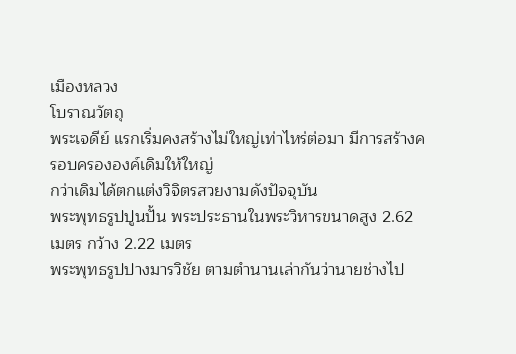เมืองหลวง
โบราณวัตถุ
พระเจดีย์ แรกเริ่มคงสร้างไม่ใหญ่เท่าไหร่ต่อมา มีการสร้างครอบครององค์เดิมให้ใหญ่
กว่าเดิมได้ตกแต่งวิจิตรสวยงามดังปัจจุบัน
พระพุทธรูปปูนปั้น พระประธานในพระวิหารขนาดสูง 2.62 เมตร กว้าง 2.22 เมตร
พระพุทธรูปปางมารวิชัย ตามตำนานเล่ากันว่านายช่างไป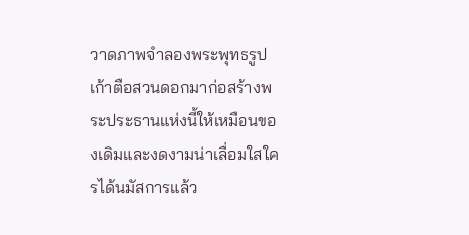วาดภาพจำลองพระพุทธรูปเก้าตือสวนดอกมาก่อสร้างพระประธานแห่งนี้ให้เหมือนของเดิมและงดงามน่าเลื่อมใสใครได้นมัสการแล้ว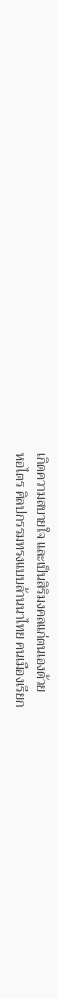เกิดความสบายใจ และเป็นสิริมงคลแก่ตนเองด้วย
หอไตร ศิลปกรรมทรงแบบล้านนาไทย คนเมืองเรียก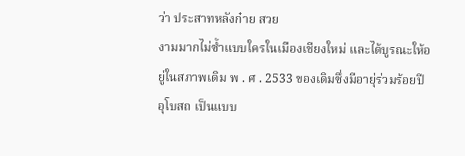ว่า ประสาทหลังก๋าย สวย
งามมากไม่ซ้ำแบบใครในเมืองเชียงใหม่ และได้บูรณะให้อยู่ในสภาพเดิม พ . ศ . 2533 ของเดิมซึ่งมีอายุ่ร่วมร้อยปี
อุโบสถ เป็นแบบ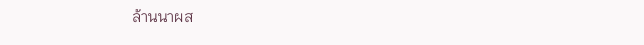ล้านนาผส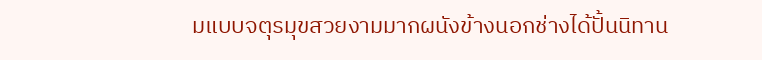มแบบจตุรมุขสวยงามมากผนังข้างนอกช่างได้ปั้นนิทาน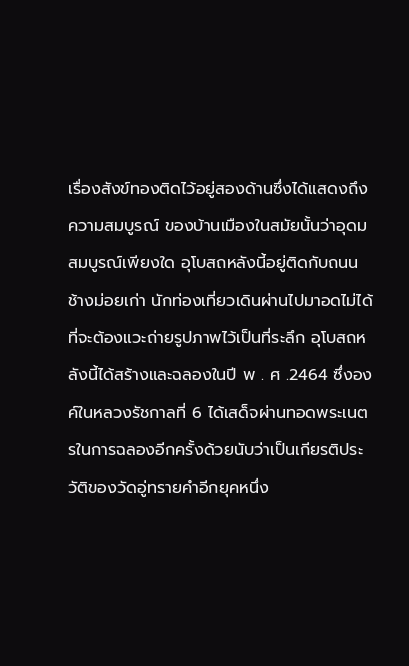เรื่องสังข์ทองติดไว้อยู่สองด้านซึ่งได้แสดงถึงความสมบูรณ์ ของบ้านเมืองในสมัยนั้นว่าอุดมสมบูรณ์เพียงใด อุโบสถหลังนี้อยู่ติดกับถนนช้างม่อยเก่า นักท่องเที่ยวเดินผ่านไปมาอดไม่ได้ที่จะต้องแวะถ่ายรูปภาพไว้เป็นที่ระลึก อุโบสถหลังนี้ได้สร้างและฉลองในปี พ . ศ .2464 ซึ่งองค์ในหลวงรัชกาลที่ 6 ได้เสด็จผ่านทอดพระเนตรในการฉลองอีกครั้งด้วยนับว่าเป็นเกียรติประวัติของวัดอู่ทรายคำอีกยุคหนึ่ง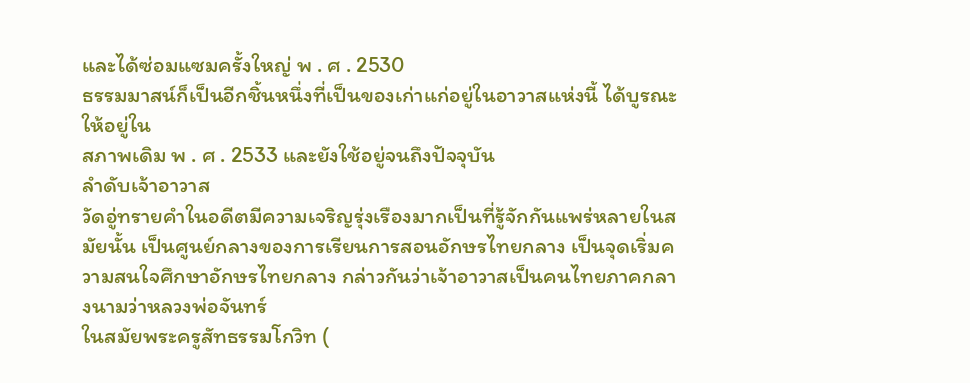และได้ซ่อมแซมครั้งใหญ่ พ . ศ . 2530
ธรรมมาสน์ก็เป็นอีกชิ้นหนึ่งที่เป็นของเก่าแก่อยู่ในอาวาสแห่งนี้ ได้บูรณะให้อยู่ใน
สภาพเดิม พ . ศ . 2533 และยังใช้อยู่จนถึงปัจจุบัน
ลำดับเจ้าอาวาส
วัดอู่ทรายคำในอดีตมีความเจริญรุ่งเรืองมากเป็นที่รู้จักกันแพร่หลายในสมัยนั้น เป็นศูนย์กลางของการเรียนการสอนอักษรไทยกลาง เป็นจุดเริ่มความสนใจศึกษาอักษรไทยกลาง กล่าวกันว่าเจ้าอาวาสเป็นคนไทยภาคกลางนามว่าหลวงพ่อจันทร์
ในสมัยพระครูสัทธรรมโกวิท (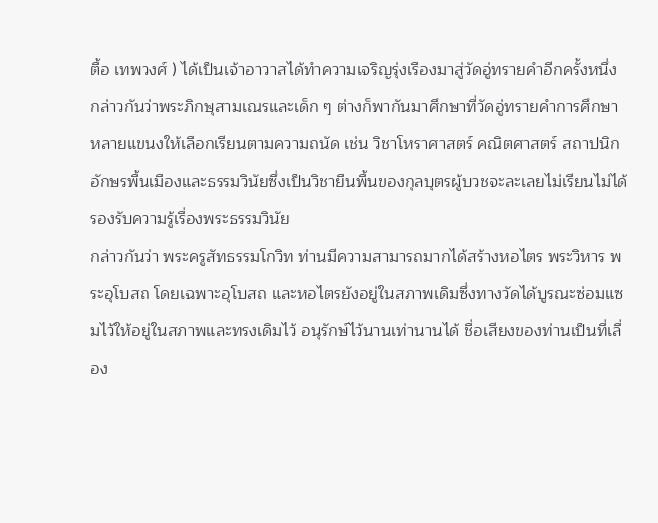ตื้อ เทพวงศ์ ) ได้เป็นเจ้าอาวาสได้ทำความเจริญรุ่งเรืองมาสู่วัดอู่ทรายคำอีกครั้งหนึ่ง กล่าวกันว่าพระภิกษุสามเณรและเด็ก ๆ ต่างก็พากันมาศึกษาที่วัดอู่ทรายคำการศึกษาหลายแขนงให้เลือกเรียนตามความถนัด เช่น วิชาโหราศาสตร์ คณิตศาสตร์ สถาปนิก อักษรพื้นเมืองและธรรมวินัยซึ่งเป็นวิชายืนพื้นของกุลบุตรผู้บวชจะละเลยไม่เรียนไม่ได้ รองรับความรู้เรื่องพระธรรมวินัย
กล่าวกันว่า พระครูสัทธรรมโกวิท ท่านมีความสามารถมากได้สร้างหอไตร พระวิหาร พระอุโบสถ โดยเฉพาะอุโบสถ และหอไตรยังอยู่ในสภาพเดิมซึ่งทางวัดได้บูรณะซ่อมแซมไว้ให้อยู่ในสภาพและทรงเดิมไว้ อนุรักษ์ไว้นานเท่านานได้ ชื่อเสียงของท่านเป็นที่เลื่อง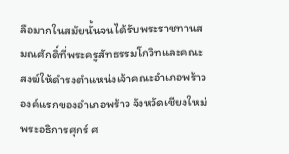ลือมากในสมัยนั้นจนได้รับพระราชทานสมณศักดิ์ที่พระครูสัทธรรมโกวิทและคณะสงฆ์ให้ดำรงตำแหน่งเจ้าคณะอำเภอพร้าวองค์แรกของอำเภอพร้าว จังหวัดเชียงใหม่
พระอธิการศุกร์ ศ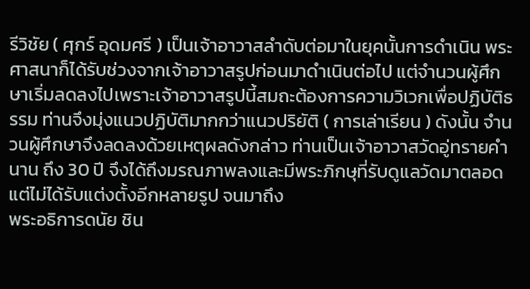รีวิชัย ( ศุกร์ อุดมศรี ) เป็นเจ้าอาวาสลำดับต่อมาในยุคนั้นการดำเนิน พระศาสนาก็ได้รับช่วงจากเจ้าอาวาสรูปก่อนมาดำเนินต่อไป แต่จำนวนผู้ศึกษาเริ่มลดลงไปเพราะเจ้าอาวาสรูปนี้สมถะต้องการความวิเวกเพื่อปฏิบัติธรรม ท่านจึงมุ่งแนวปฏิบัติมากกว่าแนวปริยัติ ( การเล่าเรียน ) ดังนั้น จำนวนผู้ศึกษาจึงลดลงด้วยเหตุผลดังกล่าว ท่านเป็นเจ้าอาวาสวัดอู่ทรายคำนาน ถึง 30 ปี จึงได้ถึงมรณภาพลงและมีพระภิกษุที่รับดูแลวัดมาตลอดแต่ไม่ได้รับแต่งตั้งอีกหลายรูป จนมาถึง
พระอธิการดนัย ชิน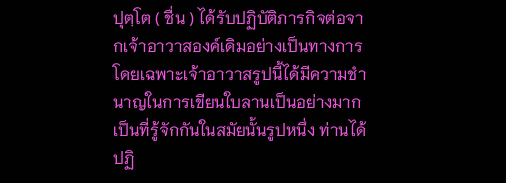ปุตฺโต ( ชื่น ) ได้รับปฏิบัติภารกิจต่อจากเจ้าอาวาสองค์เดิมอย่างเป็นทางการโดยเฉพาะเจ้าอาวาสรูปนี้ได้มีความชำนาญในการเขียนใบลานเป็นอย่างมากเป็นที่รู้จักกันในสมัยนั้นรูปหนึ่ง ท่านได้ปฏิ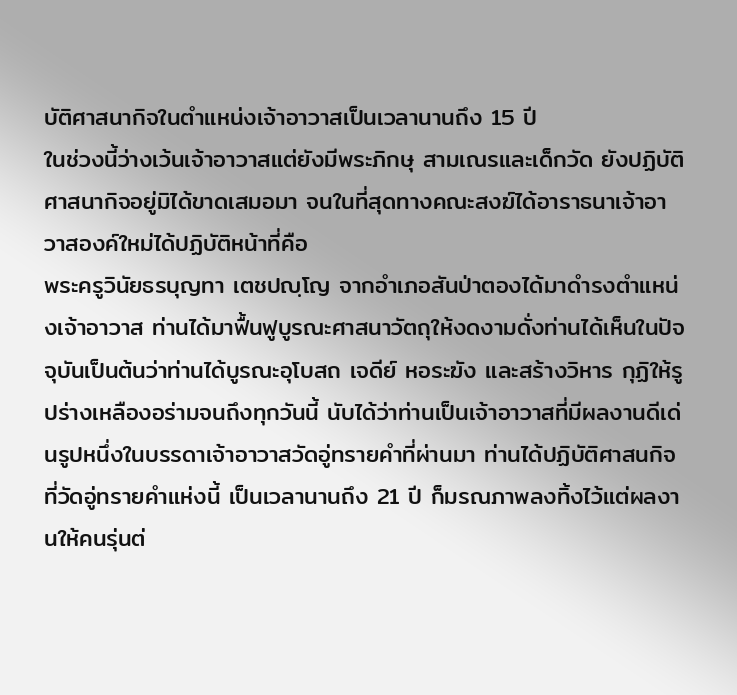บัติศาสนากิจในตำแหน่งเจ้าอาวาสเป็นเวลานานถึง 15 ปี
ในช่วงนี้ว่างเว้นเจ้าอาวาสแต่ยังมีพระภิกษุ สามเณรและเด็กวัด ยังปฏิบัติศาสนากิจอยู่มิได้ขาดเสมอมา จนในที่สุดทางคณะสงฆ์ได้อาราธนาเจ้าอาวาสองค์ใหม่ได้ปฏิบัติหน้าที่คือ
พระครูวินัยธรบุญทา เตชปญฺโญ จากอำเภอสันป่าตองได้มาดำรงตำแหน่งเจ้าอาวาส ท่านได้มาฟื้นฟูบูรณะศาสนาวัตถุให้งดงามดั่งท่านได้เห็นในปัจจุบันเป็นต้นว่าท่านได้บูรณะอุโบสถ เจดีย์ หอระฆัง และสร้างวิหาร กุฏิให้รูปร่างเหลืองอร่ามจนถึงทุกวันนี้ นับได้ว่าท่านเป็นเจ้าอาวาสที่มีผลงานดีเด่นรูปหนึ่งในบรรดาเจ้าอาวาสวัดอู่ทรายคำที่ผ่านมา ท่านได้ปฏิบัติศาสนกิจที่วัดอู่ทรายคำแห่งนี้ เป็นเวลานานถึง 21 ปี ก็มรณภาพลงทิ้งไว้แต่ผลงานให้คนรุ่นต่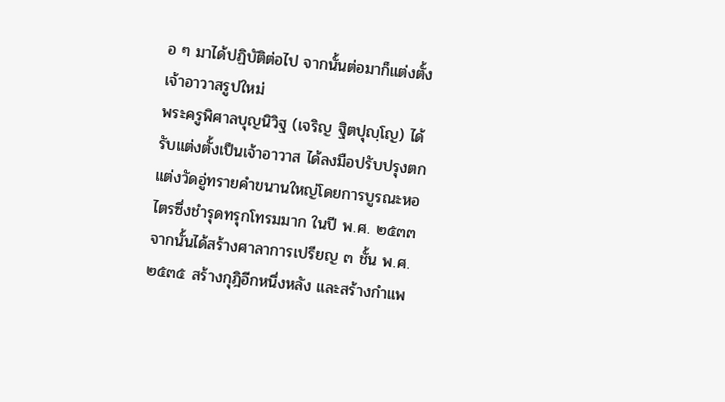อ ๆ มาได้ปฏิบัติต่อไป จากนั้นต่อมาก็แต่งตั้งเจ้าอาวาสรูปใหม่
พระครูพิศาลบุญนิวิฐ (เจริญ ฐิตปุญฺโญ) ได้รับแต่งตั้งเป็นเจ้าอาวาส ได้ลงมือปรับปรุงตกแต่งวัดอู่ทรายคำขนานใหญ่โดยการบูรณะหอไตรซึ่งชำรุดทรุกโทรมมาก ในปี พ.ศ. ๒๕๓๓ จากนั้นได้สร้างศาลาการเปรียญ ๓ ชั้น พ.ศ. ๒๕๓๕ สร้างกุฎิอีกหนึ่งหลัง และสร้างกำแพ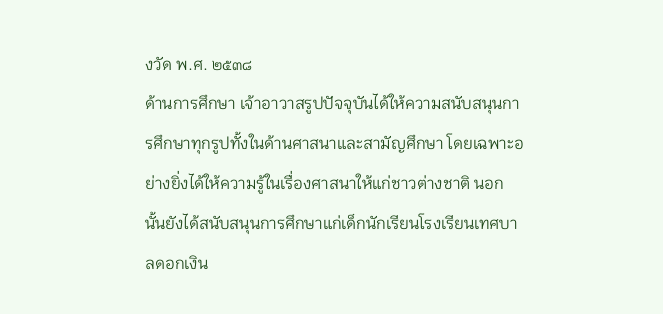งวัด พ.ศ. ๒๕๓๘
ด้านการศึกษา เจ้าอาวาสรูปปัจจุบันได้ให้ความสนับสนุนการศึกษาทุกรูปทั้งในด้านศาสนาและสามัญศึกษา โดยเฉพาะอย่างยิ่งได้ให้ความรู้ในเรื่องศาสนาให้แก่ชาวต่างชาติ นอกนั้นยังได้สนับสนุนการศึกษาแก่เด็กนักเรียนโรงเรียนเทศบาลดอกเงิน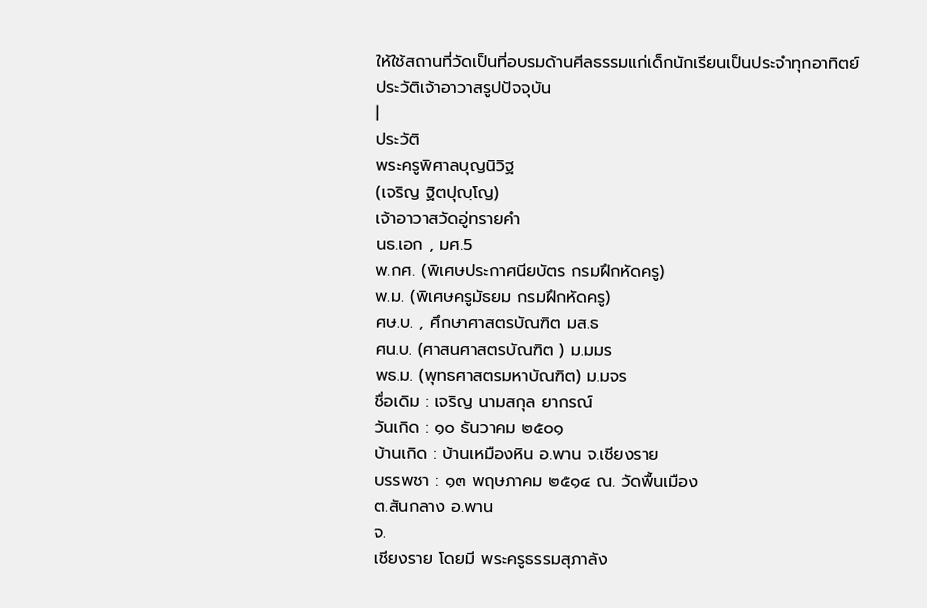ให้ใช้สถานที่วัดเป็นที่อบรมด้านศีลธรรมแก่เด็กนักเรียนเป็นประจำทุกอาทิตย์
ประวัติเจ้าอาวาสรูปปัจจุบัน
|
ประวัติ
พระครูพิศาลบุญนิวิฐ
(เจริญ ฐิตปุญฺโญ)
เจ้าอาวาสวัดอู่ทรายคำ
นธ.เอก , มศ.5
พ.กศ. (พิเศษประกาศนียบัตร กรมฝึกหัดครู)
พ.ม. (พิเศษครูมัธยม กรมฝึกหัดครู)
ศษ.บ. , ศึกษาศาสตรบัณฑิต มส.ธ
ศน.บ. (ศาสนศาสตรบัณฑิต ) ม.มมร
พธ.ม. (พุทธศาสตรมหาบัณฑิต) ม.มจร
ชื่อเดิม : เจริญ นามสกุล ยากรณ์
วันเกิด : ๑๐ ธันวาคม ๒๕๐๑
บ้านเกิด : บ้านเหมืองหิน อ.พาน จ.เชียงราย
บรรพชา : ๑๓ พฤษภาคม ๒๕๑๔ ณ. วัดพื้นเมือง
ต.สันกลาง อ.พาน
จ.
เชียงราย โดยมี พระครูธรรมสุภาลัง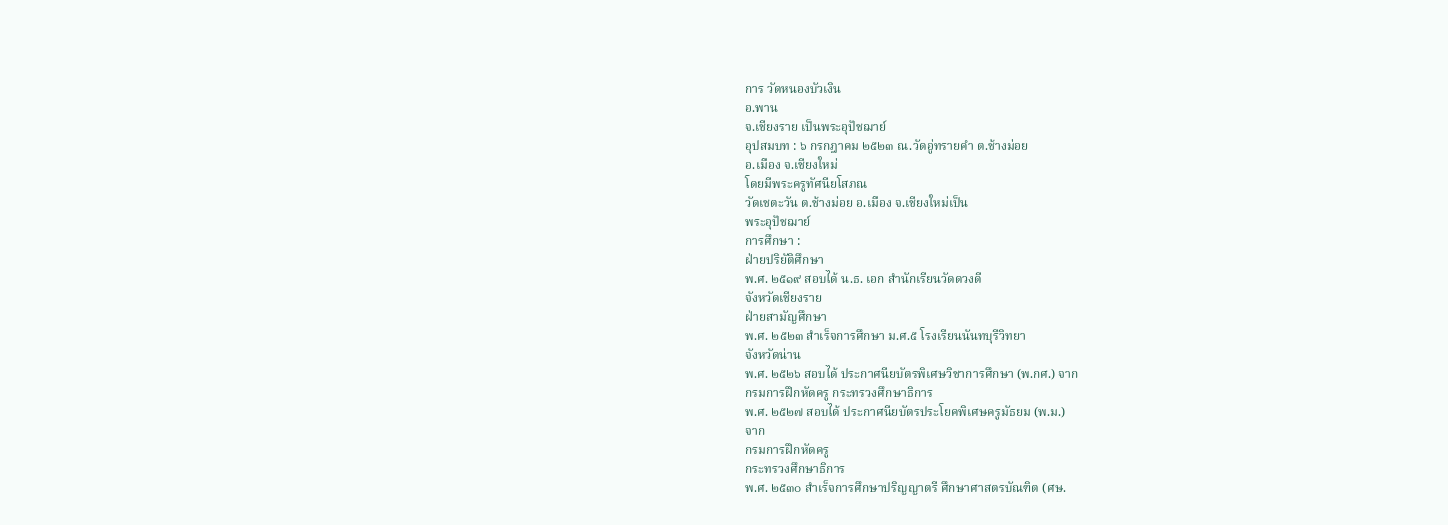การ วัดหนองบัวเงิน
อ.พาน
จ.เชียงราย เป็นพระอุปัชฌาย์
อุปสมบท : ๖ กรกฎาคม ๒๕๒๓ ณ.วัดอู่ทรายคำ ต.ช้างม่อย
อ.เมือง จ.เชียงใหม่
โดยมีพระครูทัศนียโสภณ
วัดเชตะวัน ต.ช้างม่อย อ.เมือง จ.เชียงใหม่เป็น
พระอุปัชฌาย์
การศึกษา :
ฝ่ายปริยัติศึกษา
พ.ศ. ๒๕๑๙ สอบได้ น.ธ. เอก สำนักเรียนวัดดวงดี
จังหวัดเชียงราย
ฝ่ายสามัญศึกษา
พ.ศ. ๒๕๒๓ สำเร็จการศึกษา ม.ศ.๕ โรงเรียนนันทบุรีวิทยา
จังหวัดน่าน
พ.ศ. ๒๕๒๖ สอบได้ ประกาศนียบัตรพิเศษวิชาการศึกษา (พ.กศ.) จาก
กรมการฝึกหัดครู กระทรวงศึกษาธิการ
พ.ศ. ๒๕๒๗ สอบได้ ประกาศนียบัตรประโยคพิเศษครูมัธยม (พ.ม.)
จาก
กรมการฝึกหัดครู
กระทรวงศึกษาธิการ
พ.ศ. ๒๕๓๐ สำเร็จการศึกษาปริญญาตรี ศึกษาศาสตรบัณฑิต (ศษ.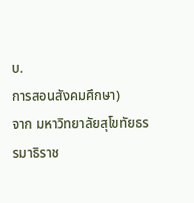บ.
การสอนสังคมศึกษา)
จาก มหาวิทยาลัยสุโขทัยธรรมาธิราช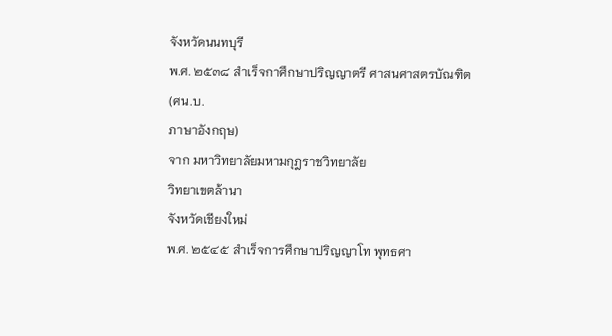จังหวัดนนทบุรี
พ.ศ. ๒๕๓๘ สำเร็จกาศึกษาปริญญาตรี ศาสนศาสตรบัณฑิต (ศน.บ.
ภาษาอังกฤษ)
จาก มหาวิทยาลัยมหามกุฎราชวิทยาลัย
วิทยาเขตล้านา
จังหวัดเชียงใหม่
พ.ศ. ๒๕๔๕ สำเร็จการศึกษาปริญญาโท พุทธศา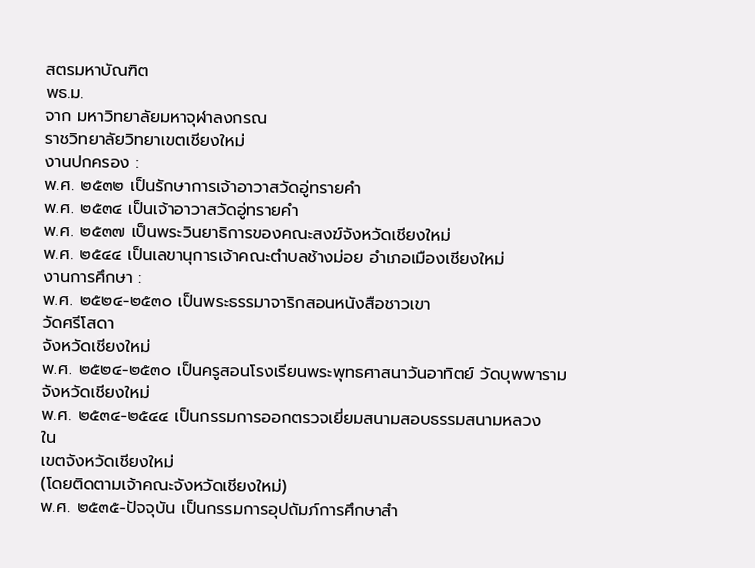สตรมหาบัณฑิต
พธ.ม.
จาก มหาวิทยาลัยมหาจุฬาลงกรณ
ราชวิทยาลัยวิทยาเขตเชียงใหม่
งานปกครอง :
พ.ศ. ๒๕๓๒ เป็นรักษาการเจ้าอาวาสวัดอู่ทรายคำ
พ.ศ. ๒๕๓๔ เป็นเจ้าอาวาสวัดอู่ทรายคำ
พ.ศ. ๒๕๓๗ เป็นพระวินยาธิการของคณะสงฆ์จังหวัดเชียงใหม่
พ.ศ. ๒๕๔๔ เป็นเลขานุการเจ้าคณะตำบลช้างม่อย อำเภอเมืองเชียงใหม่
งานการศึกษา :
พ.ศ. ๒๕๒๔-๒๕๓๐ เป็นพระธรรมาจาริกสอนหนังสือชาวเขา
วัดศรีโสดา
จังหวัดเชียงใหม่
พ.ศ. ๒๕๒๔-๒๕๓๐ เป็นครูสอนโรงเรียนพระพุทธศาสนาวันอาทิตย์ วัดบุพพาราม
จังหวัดเชียงใหม่
พ.ศ. ๒๕๓๔-๒๕๔๔ เป็นกรรมการออกตรวจเยี่ยมสนามสอบธรรมสนามหลวง
ใน
เขตจังหวัดเชียงใหม่
(โดยติดตามเจ้าคณะจังหวัดเชียงใหม่)
พ.ศ. ๒๕๓๕-ปัจจุบัน เป็นกรรมการอุปถัมภ์การศึกษาสำ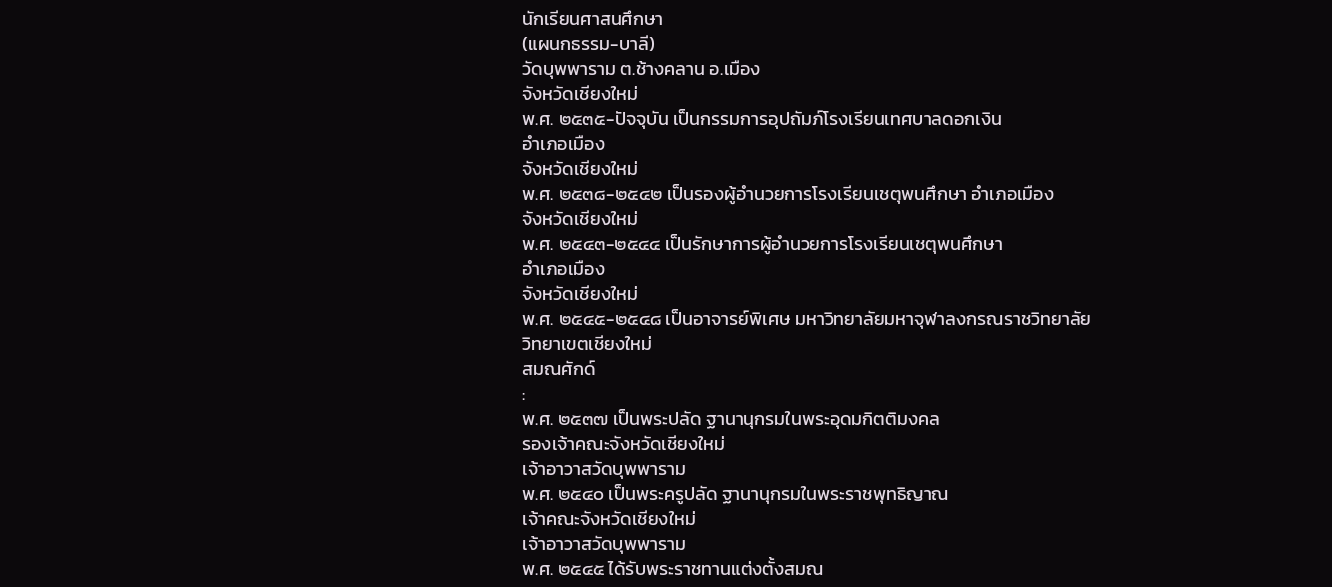นักเรียนศาสนศึกษา
(แผนกธรรม-บาลี)
วัดบุพพาราม ต.ช้างคลาน อ.เมือง
จังหวัดเชียงใหม่
พ.ศ. ๒๕๓๕-ปัจจุบัน เป็นกรรมการอุปถัมภ์โรงเรียนเทศบาลดอกเงิน
อำเภอเมือง
จังหวัดเชียงใหม่
พ.ศ. ๒๕๓๘-๒๕๔๒ เป็นรองผู้อำนวยการโรงเรียนเชตุพนศึกษา อำเภอเมือง
จังหวัดเชียงใหม่
พ.ศ. ๒๕๔๓-๒๕๔๔ เป็นรักษาการผู้อำนวยการโรงเรียนเชตุพนศึกษา
อำเภอเมือง
จังหวัดเชียงใหม่
พ.ศ. ๒๕๔๕-๒๕๔๘ เป็นอาจารย์พิเศษ มหาวิทยาลัยมหาจุฬาลงกรณราชวิทยาลัย
วิทยาเขตเชียงใหม่
สมณศักด์
:
พ.ศ. ๒๕๓๗ เป็นพระปลัด ฐานานุกรมในพระอุดมกิตติมงคล
รองเจ้าคณะจังหวัดเชียงใหม่
เจ้าอาวาสวัดบุพพาราม
พ.ศ. ๒๕๔๐ เป็นพระครูปลัด ฐานานุกรมในพระราชพุทธิญาณ
เจ้าคณะจังหวัดเชียงใหม่
เจ้าอาวาสวัดบุพพาราม
พ.ศ. ๒๕๔๕ ได้รับพระราชทานแต่งตั้งสมณ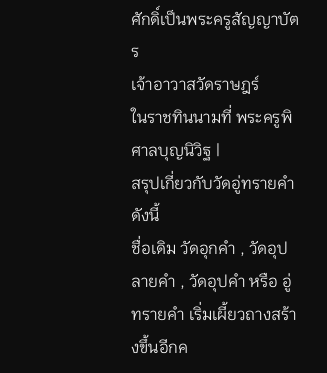ศักดิ์เป็นพระครูสัญญาบัตร
เจ้าอาวาสวัดราษฎร์
ในราชทินนามที่ พระครูพิศาลบุญนิวิฐ |
สรุปเกี่ยวกับวัดอู่ทรายคำ
ดังนี้
ชื่อเดิม วัดอุกคำ , วัดอุปลายคำ , วัดอุปคำ หรือ อู่ทรายคำ เริ่มเผี้ยวถางสร้างขึ้นอีกค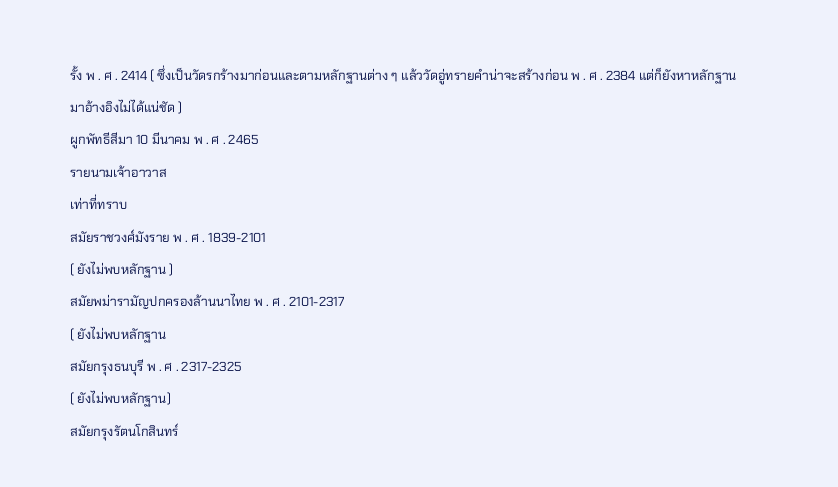รั้ง พ . ศ . 2414 ( ซึ่งเป็นวัดรกร้างมาก่อนและตามหลักฐานต่าง ๆ แล้ววัดอู่ทรายคำน่าจะสร้างก่อน พ . ศ . 2384 แต่ก็ยังหาหลักฐานมาอ้างอิงไม่ได้แน่ชัด )
ผูกพัทธีสีมา 10 มีนาคม พ . ศ . 2465
รายนามเจ้าอาวาส
เท่าที่ทราบ
สมัยราชวงศ์มังราย พ . ศ . 1839-2101
( ยังไม่พบหลักฐาน )
สมัยพม่ารามัญปกครองล้านนาไทย พ . ศ . 2101-2317
( ยังไม่พบหลักฐาน
สมัยกรุงธนบุรี พ . ศ . 2317-2325
( ยังไม่พบหลักฐาน)
สมัยกรุงรัตนโกสินทร์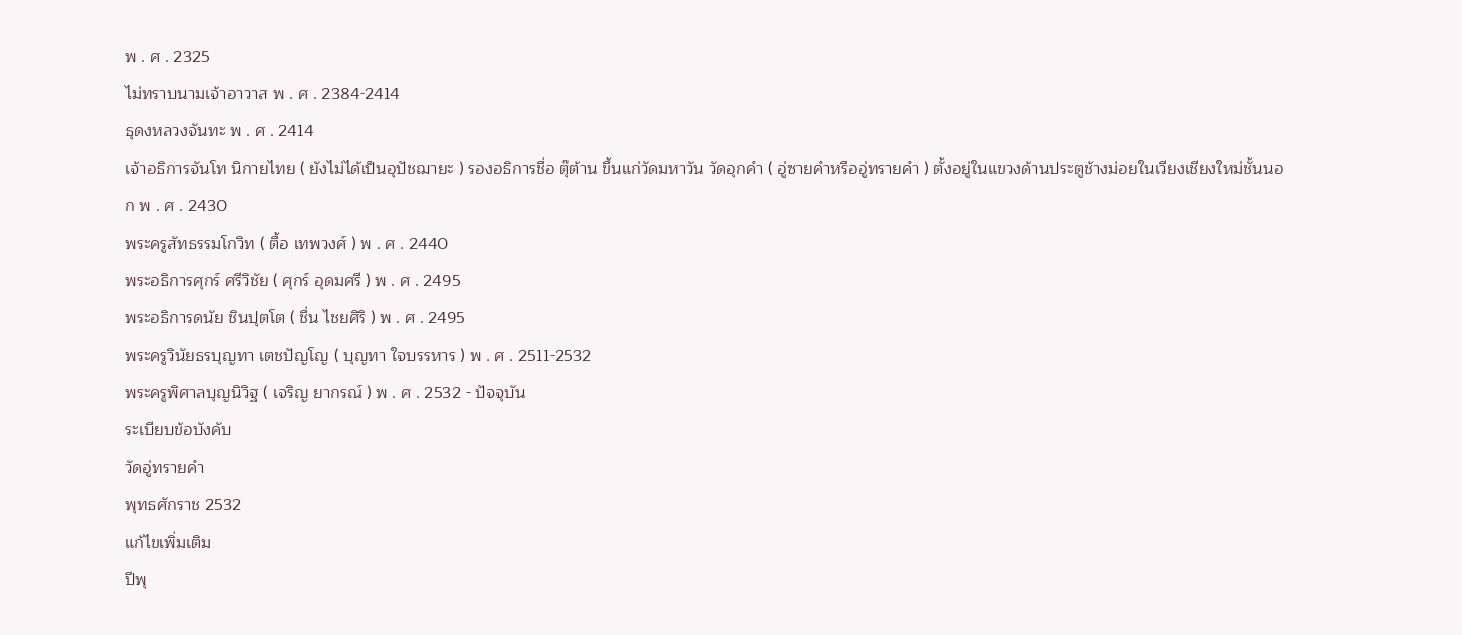พ . ศ . 2325
ไม่ทราบนามเจ้าอาวาส พ . ศ . 2384-2414
ธุดงหลวงจันทะ พ . ศ . 2414
เจ้าอธิการจันโท นิกายไทย ( ยังไม่ได้เป็นอุปัชฌายะ ) รองอธิการชื่อ ตุ๊ต้าน ขึ้นแก่วัดมหาวัน วัดอุกคำ ( อู่ซายคำหรืออู่ทรายคำ ) ตั้งอยู่ในแขวงด้านประตูช้างม่อยในเวียงเชียงใหม่ชั้นนอก พ . ศ . 2430
พระครูสัทธรรมโกวิท ( ตื้อ เทพวงศ์ ) พ . ศ . 2440
พระอธิการศุกร์ ศรีวิชัย ( ศุกร์ อุดมศรี ) พ . ศ . 2495
พระอธิการดนัย ชินปุตโต ( ชื่น ไชยศิริ ) พ . ศ . 2495
พระครูวินัยธรบุญทา เตชปัญโญ ( บุญทา ใจบรรหาร ) พ . ศ . 2511-2532
พระครูพิศาลบุญนิวิฐ ( เจริญ ยากรณ์ ) พ . ศ . 2532 - ปัจจุบัน
ระเบียบข้อบังคับ
วัดอู่ทรายคำ
พุทธศักราช 2532
แก้ไขเพิ่มเติม
ปีพุ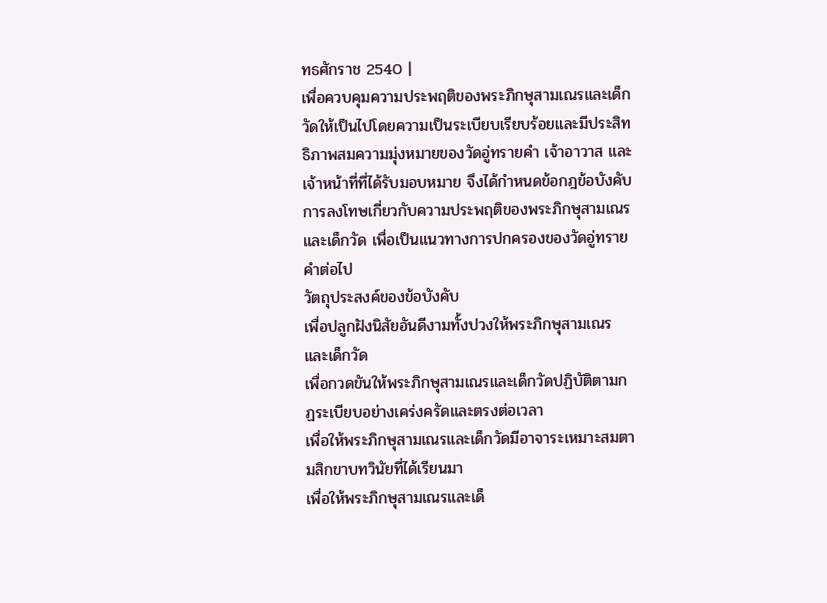ทธศักราช 2540 |
เพื่อควบคุมความประพฤติของพระภิกษุสามเณรและเด็กวัดให้เป็นไปโดยความเป็นระเบียบเรียบร้อยและมีประสิทธิภาพสมความมุ่งหมายของวัดอู่ทรายคำ เจ้าอาวาส และเจ้าหน้าที่ที่ได้รับมอบหมาย จึงได้กำหนดข้อกฎข้อบังคับ การลงโทษเกี่ยวกับความประพฤติของพระภิกษุสามเณรและเด็กวัด เพื่อเป็นแนวทางการปกครองของวัดอู่ทรายคำต่อไป
วัตถุประสงค์ของข้อบังคับ
เพื่อปลูกฝังนิสัยอันดีงามทั้งปวงให้พระภิกษุสามเณรและเด็กวัด
เพื่อกวดขันให้พระภิกษุสามเณรและเด็กวัดปฏิบัติตามกฏระเบียบอย่างเคร่งครัดและตรงต่อเวลา
เพื่อให้พระภิกษุสามเณรและเด็กวัดมีอาจาระเหมาะสมตามสิกขาบทวินัยที่ได้เรียนมา
เพื่อให้พระภิกษุสามเณรและเด็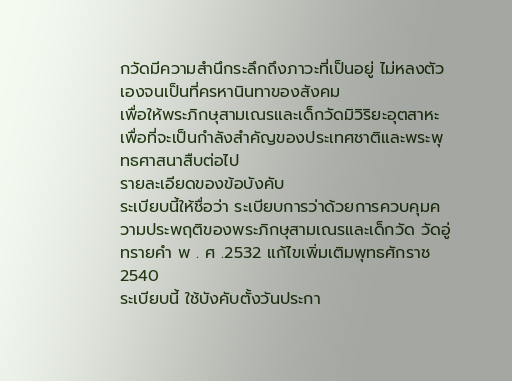กวัดมีความสำนึกระลึกถึงภาวะที่เป็นอยู่ ไม่หลงตัวเองจนเป็นที่ครหานินทาของสังคม
เพื่อให้พระภิกษุสามเณรและเด็กวัดมิวิริยะอุตสาหะ เพื่อที่จะเป็นกำลังสำคัญของประเทศชาติและพระพุทธศาสนาสืบต่อไป
รายละเอียดของข้อบังคับ
ระเบียบนี้ให้ชื่อว่า ระเบียบการว่าด้วยการควบคุมความประพฤติของพระภิกษุสามเณรและเด็กวัด วัดอู่ทรายคำ พ . ศ .2532 แก้ไขเพิ่มเติมพุทธศักราช 2540
ระเบียบนี้ ใช้บังคับตั้งวันประกา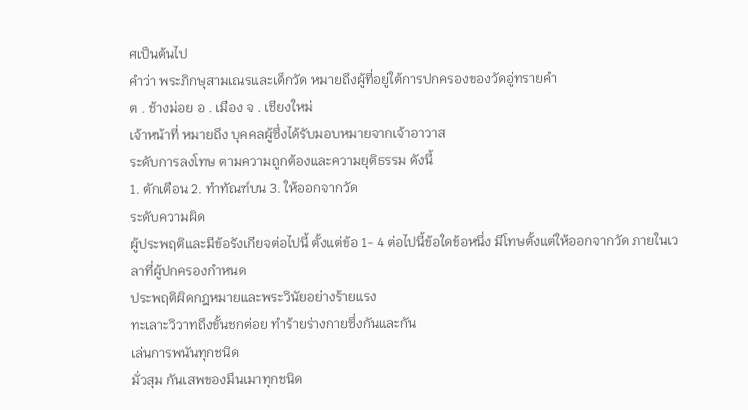ศเป็นต้นไป
คำว่า พระภิกษุสามเณรและเด็กวัด หมายถึงผู้ที่อยู่ใต้การปกครองของวัดอู่ทรายคำ
ต . ช้างม่อย อ . เมือง จ . เชียงใหม่
เจ้าหน้าที่ หมายถึง บุคคลผู้ซึ่งได้รับมอบหมายจากเจ้าอาวาส
ระดับการลงโทษ ตามความถูกต้องและความยุติธรรม ดังนี้
1. ตักเตือน 2. ทำทัณฑ์บน 3. ให้ออกจากวัด
ระดับความผิด
ผู้ประพฤติและมีข้อรังเกียจต่อไปนี้ ตั้งแต่ข้อ 1- 4 ต่อไปนี้ข้อใดข้อหนึ่ง มีโทษตั้งแต่ให้ออกจากวัด ภายในเวลาที่ผู้ปกครองกำหนด
ประพฤติผิดกฎหมายและพระวินัยอย่างร้ายแรง
ทะเลาะวิวาทถึงขั้นชกต่อย ทำร้ายร่างกายซึ่งกันและกัน
เล่นการพนันทุกชนิด
มั่วสุม กันเสพของมึนเมาทุกชนิด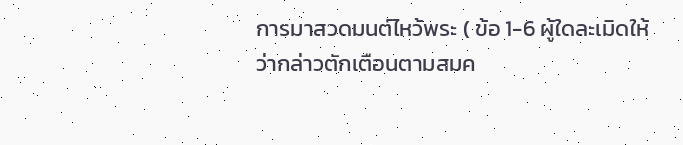การมาสวดมนต์ไหว้พระ ( ข้อ 1-6 ผู้ใดละเมิดให้ว่ากล่าวตักเตือนตามสมค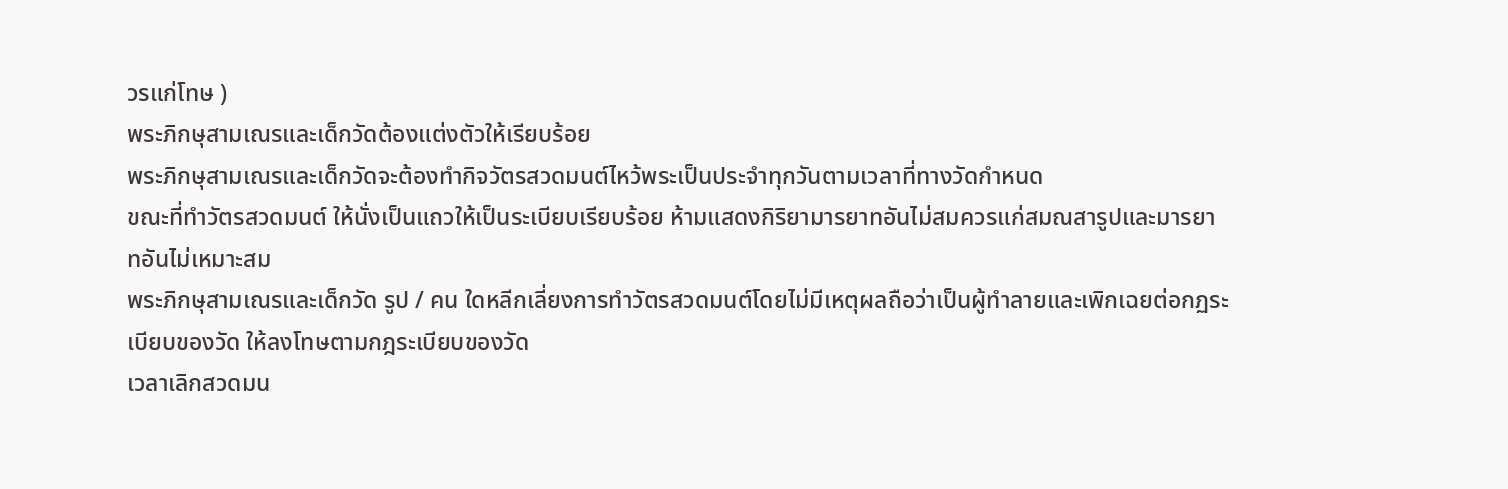วรแก่โทษ )
พระภิกษุสามเณรและเด็กวัดต้องแต่งตัวให้เรียบร้อย
พระภิกษุสามเณรและเด็กวัดจะต้องทำกิจวัตรสวดมนต์ไหว้พระเป็นประจำทุกวันตามเวลาที่ทางวัดกำหนด
ขณะที่ทำวัตรสวดมนต์ ให้นั่งเป็นแถวให้เป็นระเบียบเรียบร้อย ห้ามแสดงกิริยามารยาทอันไม่สมควรแก่สมณสารูปและมารยาทอันไม่เหมาะสม
พระภิกษุสามเณรและเด็กวัด รูป / คน ใดหลีกเลี่ยงการทำวัตรสวดมนต์โดยไม่มีเหตุผลถือว่าเป็นผู้ทำลายและเพิกเฉยต่อกฏระเบียบของวัด ให้ลงโทษตามกฎระเบียบของวัด
เวลาเลิกสวดมน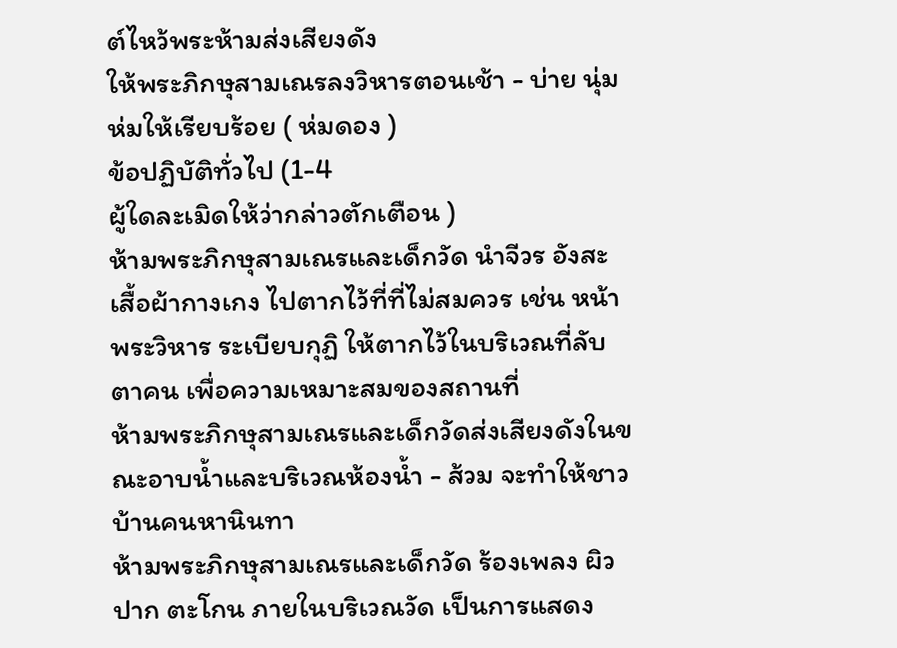ต์ไหว้พระห้ามส่งเสียงดัง
ให้พระภิกษุสามเณรลงวิหารตอนเช้า - บ่าย นุ่มห่มให้เรียบร้อย ( ห่มดอง )
ข้อปฏิบัติทั่วไป (1-4
ผู้ใดละเมิดให้ว่ากล่าวตักเตือน )
ห้ามพระภิกษุสามเณรและเด็กวัด นำจีวร อังสะ เสื้อผ้ากางเกง ไปตากไว้ที่ที่ไม่สมควร เช่น หน้าพระวิหาร ระเบียบกุฏิ ให้ตากไว้ในบริเวณที่ลับตาคน เพื่อความเหมาะสมของสถานที่
ห้ามพระภิกษุสามเณรและเด็กวัดส่งเสียงดังในขณะอาบน้ำและบริเวณห้องน้ำ - ส้วม จะทำให้ชาวบ้านคนหานินทา
ห้ามพระภิกษุสามเณรและเด็กวัด ร้องเพลง ผิวปาก ตะโกน ภายในบริเวณวัด เป็นการแสดง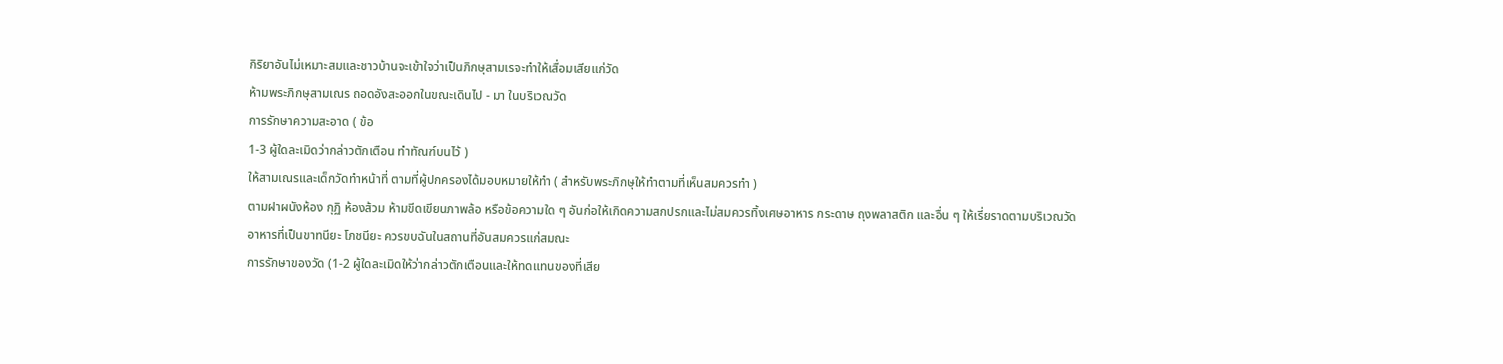กิริยาอันไม่เหมาะสมและชาวบ้านจะเข้าใจว่าเป็นภิกษุสามเรจะทำให้เสื่อมเสียแก่วัด
ห้ามพระภิกษุสามเณร ถอดอังสะออกในขณะเดินไป - มา ในบริเวณวัด
การรักษาความสะอาด ( ข้อ
1-3 ผู้ใดละเมิดว่ากล่าวตักเตือน ทำทัณฑ์บนไว้ )
ให้สามเณรและเด็กวัดทำหน้าที่ ตามที่ผู้ปกครองได้มอบหมายให้ทำ ( สำหรับพระภิกษุให้ทำตามที่เห็นสมควรทำ )
ตามฝาผนังห้อง กุฏิ ห้องส้วม ห้ามขีดเขียนภาพล้อ หรือข้อความใด ๆ อันก่อให้เกิดความสกปรกและไม่สมควรทิ้งเศษอาหาร กระดาษ ถุงพลาสติก และอื่น ๆ ให้เรี่ยราดตามบริเวณวัด
อาหารที่เป็นขาทนียะ โภชนียะ ควรขบฉันในสถานที่อันสมควรแก่สมณะ
การรักษาของวัด (1-2 ผู้ใดละเมิดให้ว่ากล่าวตักเตือนและให้ทดแทนของที่เสีย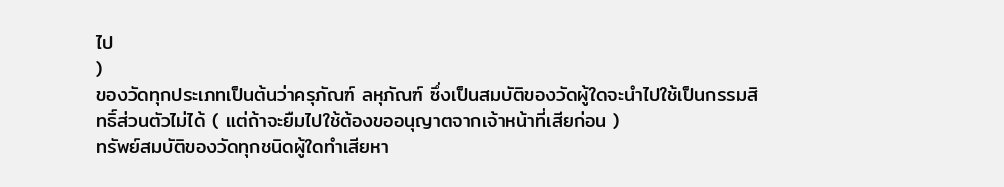ไป
)
ของวัดทุกประเภทเป็นต้นว่าครุภัณฑ์ ลหุภัณฑ์ ซึ่งเป็นสมบัติของวัดผู้ใดจะนำไปใช้เป็นกรรมสิทธิ์ส่วนตัวไม่ได้ ( แต่ถ้าจะยืมไปใช้ต้องขออนุญาตจากเจ้าหน้าที่เสียก่อน )
ทรัพย์สมบัติของวัดทุกชนิดผู้ใดทำเสียหา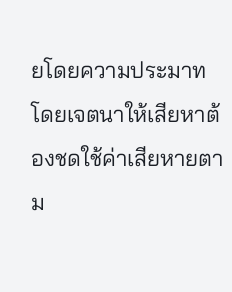ยโดยความประมาท โดยเจตนาให้เสียหาต้องชดใช้ค่าเสียหายตาม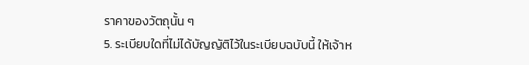ราคาของวัตถุนั้น ๆ
5. ระเบียบใดที่ไม่ได้บัญญัติไว้ในระเบียบฉบับนี้ ให้เจ้าห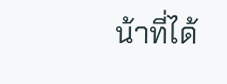น้าที่ได้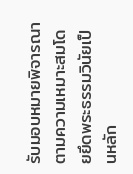รับมอบหมายพิจารณาตามความเหมาะสมโดยยึดพระธรรมวินัยเป็นหลัก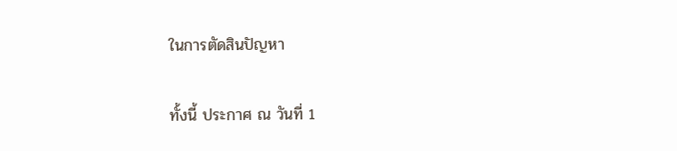ในการตัดสินปัญหา

ทั้งนี้ ประกาศ ณ วันที่ 1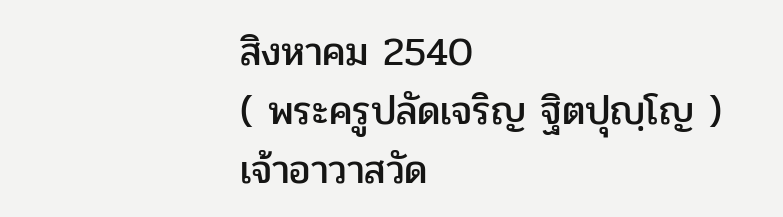สิงหาคม 2540
( พระครูปลัดเจริญ ฐิตปุญฺโญ )
เจ้าอาวาสวัด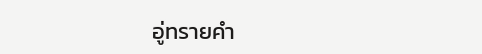อู่ทรายคำ